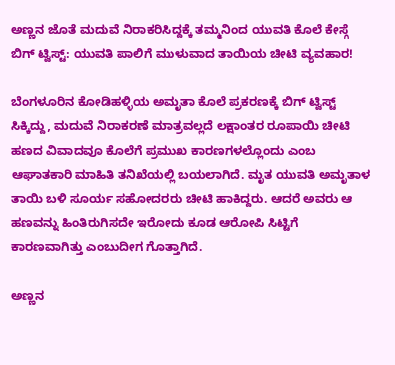ಅಣ್ಣನ ಜೊತೆ ಮದುವೆ ನಿರಾಕರಿಸಿದ್ದಕ್ಕೆ ತಮ್ಮನಿಂದ ಯುವತಿ ಕೊಲೆ ಕೇಸ್ಗೆ ಬಿಗ್ ಟ್ವಿಸ್ಟ್: ಯುವತಿ ಪಾಲಿಗೆ ಮುಳುವಾದ ತಾಯಿಯ ಚೀಟಿ ವ್ಯವಹಾರ!

ಬೆಂಗಳೂರಿನ ಕೋಡಿಹಳ್ಳಿಯ ಅಮೃತಾ ಕೊಲೆ ಪ್ರಕರಣಕ್ಕೆ ಬಿಗ್ ಟ್ವಿಸ್ಟ್ ಸಿಕ್ಕಿದ್ದು, ಮದುವೆ ನಿರಾಕರಣೆ ಮಾತ್ರವಲ್ಲದೆ ಲಕ್ಷಾಂತರ ರೂಪಾಯಿ ಚೀಟಿ ಹಣದ ವಿವಾದವೂ ಕೊಲೆಗೆ ಪ್ರಮುಖ ಕಾರಣಗಳಲ್ಲೊಂದು ಎಂಬ ಆಘಾತಕಾರಿ ಮಾಹಿತಿ ತನಿಖೆಯಲ್ಲಿ ಬಯಲಾಗಿದೆ. ಮೃತ ಯುವತಿ ಅಮೃತಾಳ ತಾಯಿ ಬಳಿ ಸೂರ್ಯ ಸಹೋದರರು ಚೀಟಿ ಹಾಕಿದ್ದರು. ಆದರೆ ಅವರು ಆ ಹಣವನ್ನು ಹಿಂತಿರುಗಿಸದೇ ಇರೋದು ಕೂಡ ಆರೋಪಿ ಸಿಟ್ಟಿಗೆ ಕಾರಣವಾಗಿತ್ತು ಎಂಬುದೀಗ ಗೊತ್ತಾಗಿದೆ.

ಅಣ್ಣನ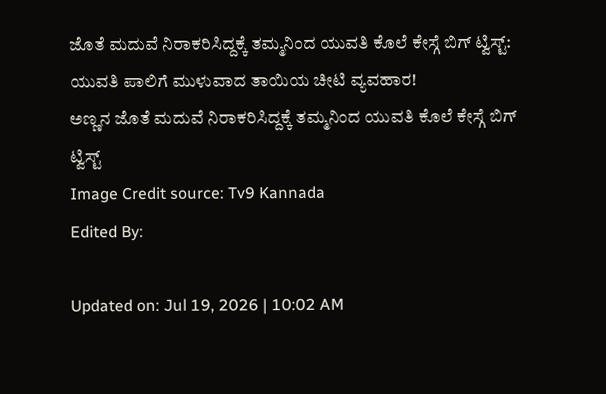ಜೊತೆ ಮದುವೆ ನಿರಾಕರಿಸಿದ್ದಕ್ಕೆ ತಮ್ಮನಿಂದ ಯುವತಿ ಕೊಲೆ ಕೇಸ್ಗೆ ಬಿಗ್ ಟ್ವಿಸ್ಟ್: ಯುವತಿ ಪಾಲಿಗೆ ಮುಳುವಾದ ತಾಯಿಯ ಚೀಟಿ ವ್ಯವಹಾರ!
ಅಣ್ಣನ ಜೊತೆ ಮದುವೆ ನಿರಾಕರಿಸಿದ್ದಕ್ಕೆ ತಮ್ಮನಿಂದ ಯುವತಿ ಕೊಲೆ ಕೇಸ್ಗೆ ಬಿಗ್ ಟ್ವಿಸ್ಟ್
Image Credit source: Tv9 Kannada
Edited By:

Updated on: Jul 19, 2026 | 10:02 AM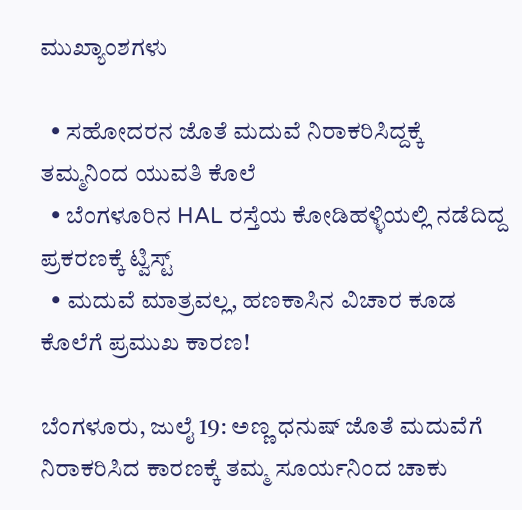ಮುಖ್ಯಾಂಶಗಳು

  • ಸಹೋದರನ ಜೊತೆ ಮದುವೆ ನಿರಾಕರಿಸಿದ್ದಕ್ಕೆ ತಮ್ಮನಿಂದ ಯುವತಿ ಕೊಲೆ
  • ಬೆಂಗಳೂರಿನ HAL ರಸ್ತೆಯ ಕೋಡಿಹಳ್ಳಿಯಲ್ಲಿ ನಡೆದಿದ್ದ ಪ್ರಕರಣಕ್ಕೆ ಟ್ವಿಸ್ಟ್
  • ಮದುವೆ ಮಾತ್ರವಲ್ಲ, ಹಣಕಾಸಿನ ವಿಚಾರ ಕೂಡ ಕೊಲೆಗೆ ಪ್ರಮುಖ ಕಾರಣ!

ಬೆಂಗಳೂರು, ಜುಲೈ 19: ಅಣ್ಣ ಧನುಷ್ ಜೊತೆ ಮದುವೆಗೆ ನಿರಾಕರಿಸಿದ ಕಾರಣಕ್ಕೆ ತಮ್ಮ ಸೂರ್ಯನಿಂದ ಚಾಕು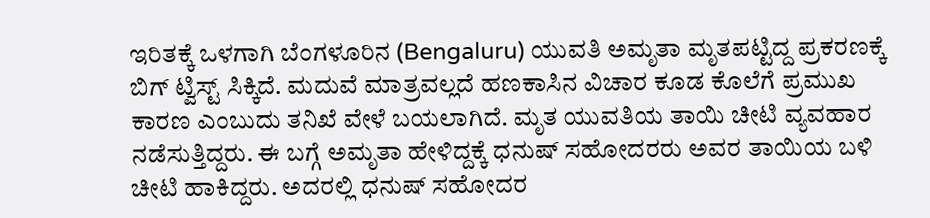ಇರಿತಕ್ಕೆ ಒಳಗಾಗಿ ಬೆಂಗಳೂರಿನ (Bengaluru) ಯುವತಿ ಅಮೃತಾ ಮೃತಪಟ್ಟಿದ್ದ ಪ್ರಕರಣಕ್ಕೆ ಬಿಗ್ ಟ್ವಿಸ್ಟ್ ಸಿಕ್ಕಿದೆ. ಮದುವೆ ಮಾತ್ರವಲ್ಲದೆ ಹಣಕಾಸಿನ ವಿಚಾರ ಕೂಡ ಕೊಲೆಗೆ ಪ್ರಮುಖ ಕಾರಣ ಎಂಬುದು ತನಿಖೆ ವೇಳೆ ಬಯಲಾಗಿದೆ. ಮೃತ ಯುವತಿಯ ತಾಯಿ ಚೀಟಿ ವ್ಯವಹಾರ ನಡೆಸುತ್ತಿದ್ದರು. ಈ ಬಗ್ಗೆ ಅಮೃತಾ ಹೇಳಿದ್ದಕ್ಕೆ ಧನುಷ್ ಸಹೋದರರು ಅವರ ತಾಯಿಯ ಬಳಿ ಚೀಟಿ ಹಾಕಿದ್ದರು. ಅದರಲ್ಲಿ ಧನುಷ್ ಸಹೋದರ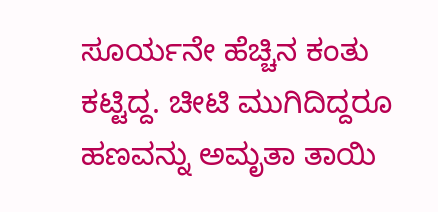ಸೂರ್ಯನೇ ಹೆಚ್ಚಿನ ಕಂತು ಕಟ್ಟಿದ್ದ. ಚೀಟಿ ಮುಗಿದಿದ್ದರೂ ಹಣವನ್ನು ಅಮೃತಾ ತಾಯಿ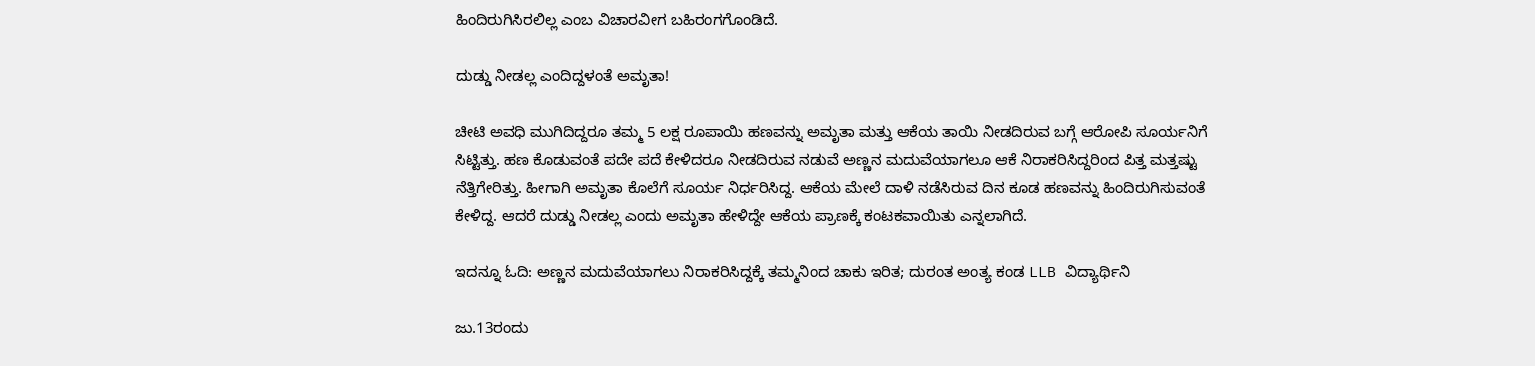ಹಿಂದಿರುಗಿಸಿರಲಿಲ್ಲ ಎಂಬ ವಿಚಾರವೀಗ ಬಹಿರಂಗಗೊಂಡಿದೆ.

ದುಡ್ಡು ನೀಡಲ್ಲ ಎಂದಿದ್ದಳಂತೆ ಅಮೃತಾ!

ಚೀಟಿ ಅವಧಿ ಮುಗಿದಿದ್ದರೂ ತಮ್ಮ 5 ಲಕ್ಷ ರೂಪಾಯಿ ಹಣವನ್ನು ಅಮೃತಾ ಮತ್ತು ಆಕೆಯ ತಾಯಿ ನೀಡದಿರುವ ಬಗ್ಗೆ ಆರೋಪಿ ಸೂರ್ಯನಿಗೆ ಸಿಟ್ಟಿತ್ತು. ಹಣ ಕೊಡುವಂತೆ ಪದೇ ಪದೆ ಕೇಳಿದರೂ ನೀಡದಿರುವ ನಡುವೆ ಅಣ್ಣನ ಮದುವೆಯಾಗಲೂ ಆಕೆ ನಿರಾಕರಿಸಿದ್ದರಿಂದ ಪಿತ್ತ ಮತ್ತಷ್ಟು ನೆತ್ತಿಗೇರಿತ್ತು. ಹೀಗಾಗಿ ಅಮೃತಾ ಕೊಲೆಗೆ ಸೂರ್ಯ ನಿರ್ಧರಿಸಿದ್ದ. ಆಕೆಯ ಮೇಲೆ ದಾಳಿ ನಡೆಸಿರುವ ದಿನ ಕೂಡ ಹಣವನ್ನು ಹಿಂದಿರುಗಿಸುವಂತೆ ಕೇಳಿದ್ದ. ಆದರೆ ದುಡ್ಡು ನೀಡಲ್ಲ ಎಂದು ಅಮೃತಾ ಹೇಳಿದ್ದೇ ಆಕೆಯ ಪ್ರಾಣಕ್ಕೆ ಕಂಟಕವಾಯಿತು ಎನ್ನಲಾಗಿದೆ.

ಇದನ್ನೂ ಓದಿ: ಅಣ್ಣನ ಮದುವೆಯಾಗಲು ನಿರಾಕರಿಸಿದ್ದಕ್ಕೆ ತಮ್ಮನಿಂದ ಚಾಕು ಇರಿತ; ದುರಂತ ಅಂತ್ಯ ಕಂಡ LLB ವಿದ್ಯಾರ್ಥಿನಿ

ಜು.13ರಂದು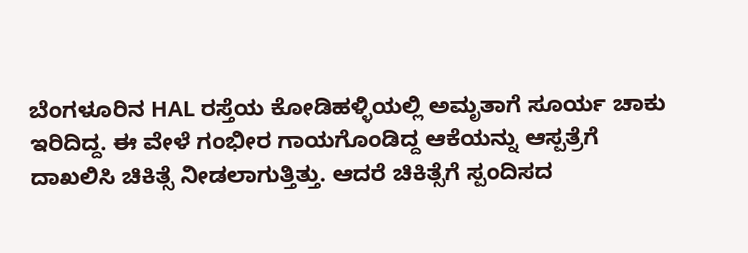ಬೆಂಗಳೂರಿನ HAL ರಸ್ತೆಯ ಕೋಡಿಹಳ್ಳಿಯಲ್ಲಿ ಅಮೃತಾಗೆ ಸೂರ್ಯ ಚಾಕು ಇರಿದಿದ್ದ. ಈ ವೇಳೆ ಗಂಭೀರ ಗಾಯಗೊಂಡಿದ್ದ ಆಕೆಯನ್ನು ಆಸ್ಪತ್ರೆಗೆ ದಾಖಲಿಸಿ ಚಿಕಿತ್ಸೆ ನೀಡಲಾಗುತ್ತಿತ್ತು. ಆದರೆ ಚಿಕಿತ್ಸೆಗೆ ಸ್ಪಂದಿಸದ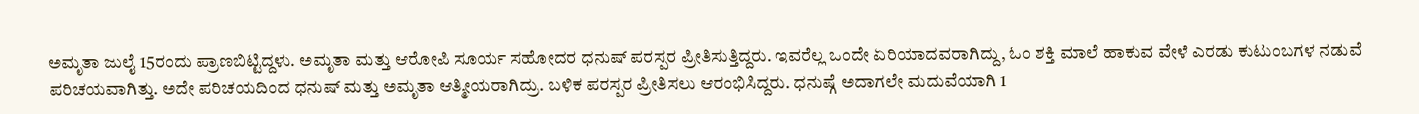ಅಮೃತಾ ಜುಲೈ 15ರಂದು ಪ್ರಾಣಬಿಟ್ಟಿದ್ದಳು. ಅಮೃತಾ ಮತ್ತು ಆರೋಪಿ ಸೂರ್ಯ ಸಹೋದರ ಧನುಷ್ ಪರಸ್ಪರ ಪ್ರೀತಿಸುತ್ತಿದ್ದರು. ಇವರೆಲ್ಲ ಒಂದೇ ಏರಿಯಾದವರಾಗಿದ್ದು, ಓಂ ಶಕ್ತಿ ಮಾಲೆ ಹಾಕುವ ವೇಳೆ ಎರಡು ಕುಟುಂಬಗಳ ನಡುವೆ ಪರಿಚಯವಾಗಿತ್ತು. ಅದೇ ಪರಿಚಯದಿಂದ ಧನುಷ್ ಮತ್ತು ಅಮೃತಾ ಆತ್ಮೀಯರಾಗಿದ್ರು. ಬಳಿಕ ಪರಸ್ಪರ ಪ್ರೀತಿಸಲು ಆರಂಭಿಸಿದ್ದರು. ಧನುಷ್ಗೆ ಅದಾಗಲೇ ಮದುವೆಯಾಗಿ 1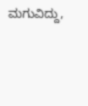ಮಗುವಿದ್ದು,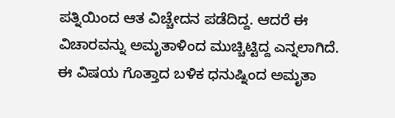ಪತ್ನಿಯಿಂದ ಆತ ವಿಚ್ಚೇದನ ಪಡೆದಿದ್ದ. ಆದರೆ ಈ ವಿಚಾರವನ್ನು ಅಮೃತಾಳಿಂದ ಮುಚ್ಚಿಟ್ಟಿದ್ದ ಎನ್ನಲಾಗಿದೆ. ಈ ವಿಷಯ ಗೊತ್ತಾದ ಬಳಿಕ ಧನುಷ್ನಿಂದ ಅಮೃತಾ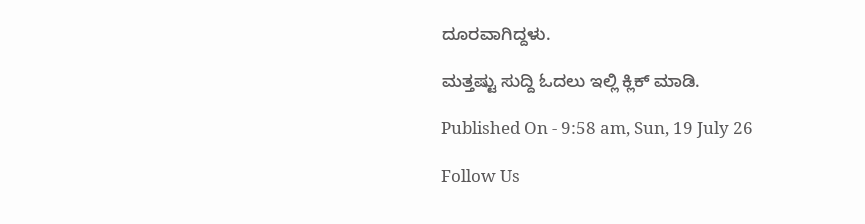ದೂರವಾಗಿದ್ದಳು.

ಮತ್ತಷ್ಟು ಸುದ್ದಿ ಓದಲು ಇಲ್ಲಿ ಕ್ಲಿಕ್ ಮಾಡಿ.

Published On - 9:58 am, Sun, 19 July 26

Follow Us